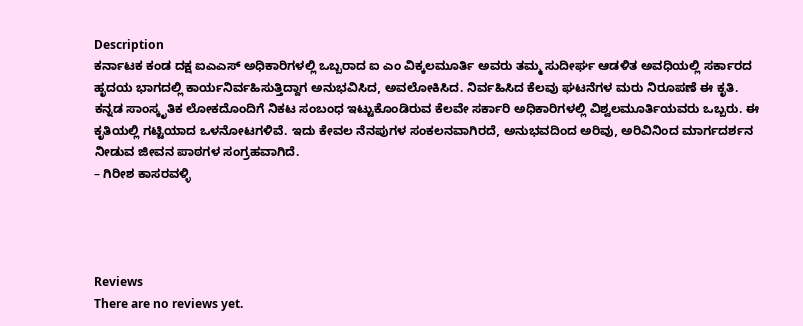Description
ಕರ್ನಾಟಕ ಕಂಡ ದಕ್ಷ ಐಎಎಸ್ ಅಧಿಕಾರಿಗಳಲ್ಲಿ ಒಬ್ಬರಾದ ಐ ಎಂ ವಿಕ್ಕಲಮೂರ್ತಿ ಅವರು ತಮ್ಮ ಸುದೀರ್ಘ ಆಡಳಿತ ಅವಧಿಯಲ್ಲಿ ಸರ್ಕಾರದ ಹೃದಯ ಭಾಗದಲ್ಲಿ ಕಾರ್ಯನಿರ್ವಹಿಸುತ್ತಿದ್ದಾಗ ಅನುಭವಿಸಿದ, ಅವಲೋಕಿಸಿದ. ನಿರ್ವಹಿಸಿದ ಕೆಲವು ಘಟನೆಗಳ ಮರು ನಿರೂಪಣೆ ಈ ಕೃತಿ.
ಕನ್ನಡ ಸಾಂಸ್ಕೃತಿಕ ಲೋಕದೊಂದಿಗೆ ನಿಕಟ ಸಂಬಂಧ ಇಟ್ಟುಕೊಂಡಿರುವ ಕೆಲವೇ ಸರ್ಕಾರಿ ಅಧಿಕಾರಿಗಳಲ್ಲಿ ವಿಶ್ವಲಮೂರ್ತಿಯವರು ಒಬ್ಬರು. ಈ ಕೃತಿಯಲ್ಲಿ ಗಟ್ಟಿಯಾದ ಒಳನೋಟಗಳಿವೆ. ಇದು ಕೇವಲ ನೆನಪುಗಳ ಸಂಕಲನವಾಗಿರದೆ, ಅನುಭವದಿಂದ ಅರಿವು, ಅರಿವಿನಿಂದ ಮಾರ್ಗದರ್ಶನ ನೀಡುವ ಜೀವನ ಪಾಠಗಳ ಸಂಗ್ರಹವಾಗಿದೆ.
– ಗಿರೀಶ ಕಾಸರವಳ್ಳಿ




Reviews
There are no reviews yet.